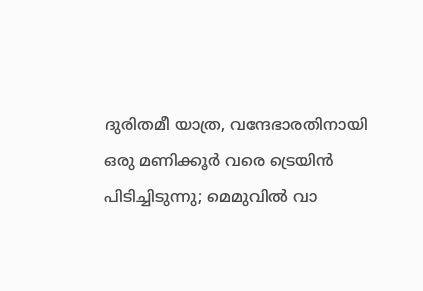ദുരിതമീ യാത്ര, വന്ദേഭാരതിനായി ഒരു മണിക്കൂര്‍ വരെ ട്രെയിൻ പിടിച്ചിടുന്നു; മെമുവിൽ വാ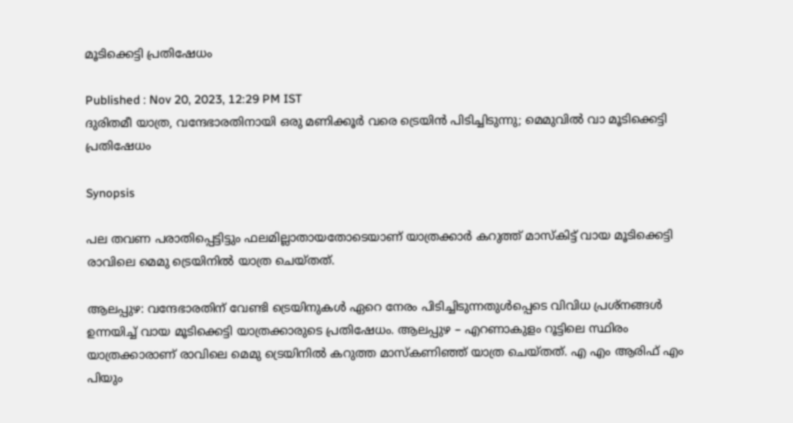മൂടിക്കെട്ടി പ്രതിഷേധം

Published : Nov 20, 2023, 12:29 PM IST
ദുരിതമീ യാത്ര, വന്ദേഭാരതിനായി ഒരു മണിക്കൂര്‍ വരെ ട്രെയിൻ പിടിച്ചിടുന്നു; മെമുവിൽ വാ മൂടിക്കെട്ടി പ്രതിഷേധം

Synopsis

പല തവണ പരാതിപ്പെട്ടിട്ടും ഫലമില്ലാതായതോടെയാണ് യാത്രക്കാര്‍ കറുത്ത് മാസ്കിട്ട് വായ മൂടിക്കെട്ടി രാവിലെ മെമു ട്രെയിനില്‍ യാത്ര ചെയ്തത്.

ആലപ്പുഴ: വന്ദേഭാരതിന് വേണ്ടി ട്രെയിനുകള്‍ ഏറെ നേരം പിടിച്ചിടുന്നതുള്‍പ്പെടെ വിവിധ പ്രശ്നങ്ങള്‍ ഉന്നയിച്ച് വായ മൂടിക്കെട്ടി യാത്രക്കാരുടെ പ്രതിഷേധം. ആലപ്പുഴ – എറണാകുളം റൂട്ടിലെ സ്ഥിരം യാത്രക്കാരാണ് രാവിലെ മെമു ട്രെയിനില്‍ കറുത്ത മാസ്കണിഞ്ഞ് യാത്ര ചെയ്തത്. എ എം ആരിഫ് എം പിയും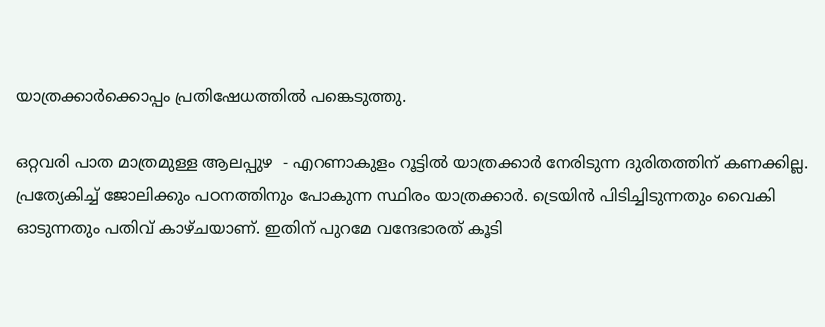യാത്രക്കാര്‍ക്കൊപ്പം പ്രതിഷേധത്തില്‍ പങ്കെടുത്തു.

ഒറ്റവരി പാത മാത്രമുള്ള ആലപ്പുഴ  - എറണാകുളം റൂട്ടില്‍ യാത്രക്കാര്‍ നേരിടുന്ന ദുരിതത്തിന് കണക്കില്ല. പ്രത്യേകിച്ച് ജോലിക്കും പഠനത്തിനും പോകുന്ന സ്ഥിരം യാത്രക്കാര്‍. ട്രെയിന്‍ പിടിച്ചിടുന്നതും വൈകി ഓടുന്നതും പതിവ് കാഴ്ചയാണ്. ഇതിന് പുറമേ വന്ദേഭാരത് കൂടി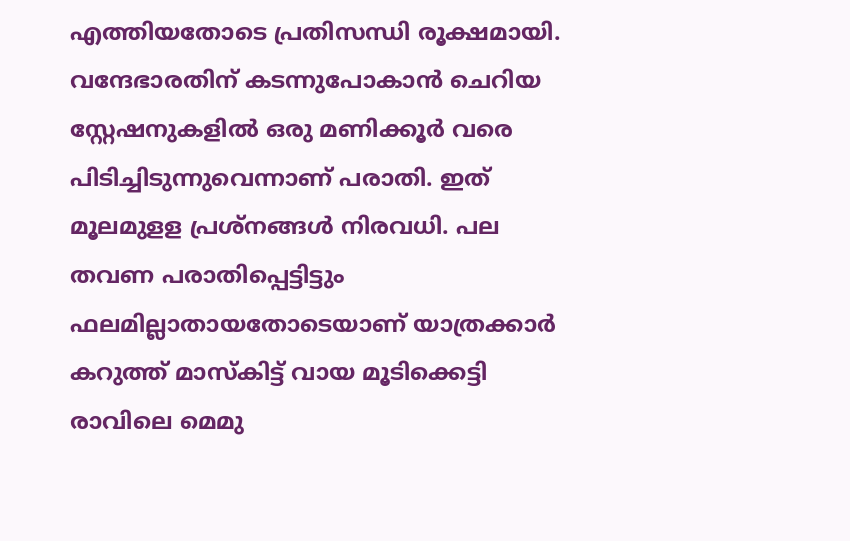എത്തിയതോടെ പ്രതിസന്ധി രൂക്ഷമായി. വന്ദേഭാരതിന് കടന്നുപോകാന്‍ ചെറിയ സ്റ്റേഷനുകളില്‍ ഒരു മണിക്കൂര്‍ വരെ പിടിച്ചിടുന്നുവെന്നാണ് പരാതി. ഇത് മൂലമുളള പ്രശ്നങ്ങള്‍ നിരവധി. പല തവണ പരാതിപ്പെട്ടിട്ടും ഫലമില്ലാതായതോടെയാണ് യാത്രക്കാര്‍ കറുത്ത് മാസ്കിട്ട് വായ മൂടിക്കെട്ടി രാവിലെ മെമു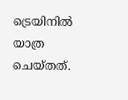ട്രെയിനില്‍ യാത്ര ചെയ്തത്.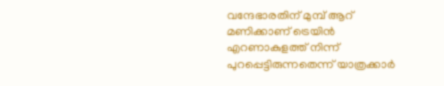വന്ദേഭാരതിന് മുമ്പ് ആറ് മണിക്കാണ് ട്രെയിന്‍ എറണാകുളത്ത് നിന്ന് പുറപ്പെട്ടിരുന്നതെന്ന് യാത്രക്കാര്‍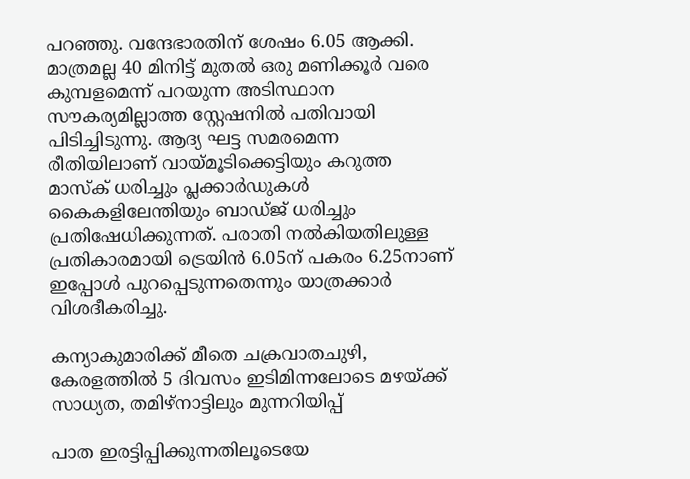പറഞ്ഞു. വന്ദേഭാരതിന് ശേഷം 6.05 ആക്കി. മാത്രമല്ല 40 മിനിട്ട് മുതല്‍ ഒരു മണിക്കൂര്‍ വരെ കുമ്പളമെന്ന് പറയുന്ന അടിസ്ഥാന സൗകര്യമില്ലാത്ത സ്റ്റേഷനില്‍ പതിവായി പിടിച്ചിടുന്നു. ആദ്യ ഘട്ട സമരമെന്ന രീതിയിലാണ് വായ്മൂടിക്കെട്ടിയും കറുത്ത മാസ്ക് ധരിച്ചും പ്ലക്കാര്‍ഡുകള്‍ കൈകളിലേന്തിയും ബാഡ്ജ് ധരിച്ചും പ്രതിഷേധിക്കുന്നത്. പരാതി നല്‍കിയതിലുള്ള പ്രതികാരമായി ട്രെയിന്‍ 6.05ന് പകരം 6.25നാണ് ഇപ്പോള്‍ പുറപ്പെടുന്നതെന്നും യാത്രക്കാര്‍ വിശദീകരിച്ചു.

കന്യാകുമാരിക്ക് മീതെ ചക്രവാതചുഴി, കേരളത്തിൽ 5 ദിവസം ഇടിമിന്നലോടെ മഴയ്ക്ക് സാധ്യത, തമിഴ്നാട്ടിലും മുന്നറിയിപ്പ്

പാത ഇരട്ടിപ്പിക്കുന്നതിലൂടെയേ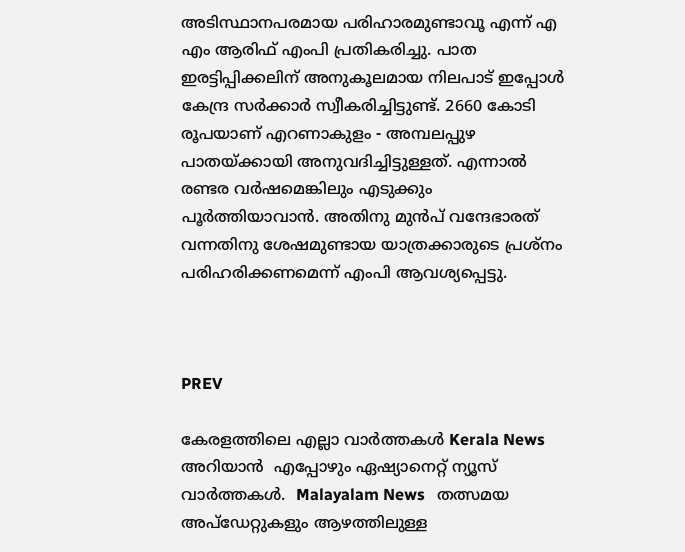അടിസ്ഥാനപരമായ പരിഹാരമുണ്ടാവൂ എന്ന് എ എം ആരിഫ് എംപി പ്രതികരിച്ചു. പാത ഇരട്ടിപ്പിക്കലിന് അനുകൂലമായ നിലപാട് ഇപ്പോള്‍ കേന്ദ്ര സര്‍ക്കാര്‍ സ്വീകരിച്ചിട്ടുണ്ട്. 2660 കോടി രൂപയാണ് എറണാകുളം - അമ്പലപ്പുഴ പാതയ്ക്കായി അനുവദിച്ചിട്ടുള്ളത്. എന്നാല്‍ രണ്ടര വര്‍ഷമെങ്കിലും എടുക്കും പൂര്‍ത്തിയാവാന്‍. അതിനു മുന്‍പ് വന്ദേഭാരത് വന്നതിനു ശേഷമുണ്ടായ യാത്രക്കാരുടെ പ്രശ്നം പരിഹരിക്കണമെന്ന് എംപി ആവശ്യപ്പെട്ടു.



PREV

കേരളത്തിലെ എല്ലാ വാർത്തകൾ Kerala News അറിയാൻ  എപ്പോഴും ഏഷ്യാനെറ്റ് ന്യൂസ് വാർത്തകൾ.  Malayalam News   തത്സമയ അപ്‌ഡേറ്റുകളും ആഴത്തിലുള്ള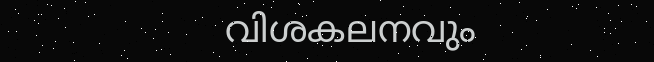വിശകലനവും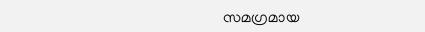സമഗ്രമായ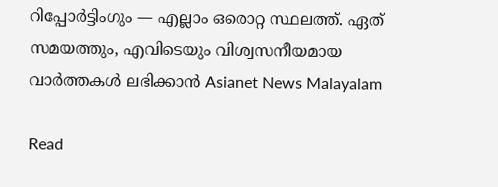റിപ്പോർട്ടിംഗും — എല്ലാം ഒരൊറ്റ സ്ഥലത്ത്. ഏത് സമയത്തും, എവിടെയും വിശ്വസനീയമായ വാർത്തകൾ ലഭിക്കാൻ Asianet News Malayalam

Read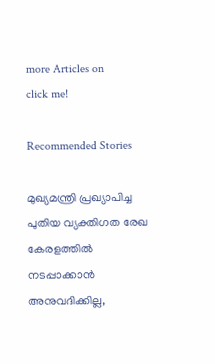more Articles on
click me!

Recommended Stories

മുഖ്യമന്ത്രി പ്രഖ്യാപിച്ച പുതിയ വ്യക്തിഗത രേഖ കേരളത്തിൽ നടപ്പാക്കാൻ അനുവദിക്കില്ല,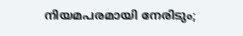നിയമപരമായി നേരിടും;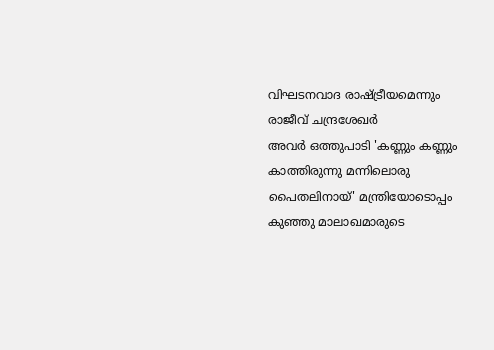വിഘടനവാദ രാഷ്ട്രീയമെന്നും രാജീവ് ചന്ദ്രശേഖർ
അവർ ഒത്തുപാടി 'കണ്ണും കണ്ണും കാത്തിരുന്നു മന്നിലൊരു പൈതലിനായ്' മന്ത്രിയോടൊപ്പം കുഞ്ഞു മാലാഖമാരുടെ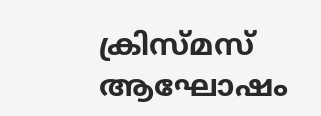ക്രിസ്മസ് ആഘോഷം